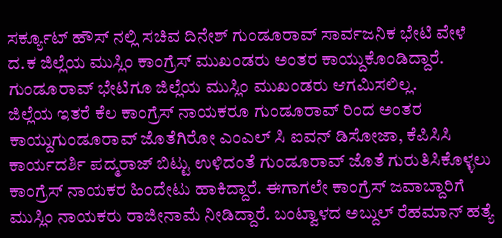ಸರ್ಕ್ಯೂಟ್ ಹೌಸ್ ನಲ್ಲಿ ಸಚಿವ ದಿನೇಶ್ ಗುಂಡೂರಾವ್ ಸಾರ್ವಜನಿಕ ಭೇಟಿ ವೇಳೆ ದ.ಕ ಜಿಲ್ಲೆಯ ಮುಸ್ಲಿಂ ಕಾಂಗ್ರೆಸ್ ಮುಖಂಡರು ಅಂತರ ಕಾಯ್ದುಕೊಂಡಿದ್ದಾರೆ. ಗುಂಡೂರಾವ್ ಭೇಟಿಗೂ ಜಿಲ್ಲೆಯ ಮುಸ್ಲಿಂ ಮುಖಂಡರು ಆಗಮಿಸಲಿಲ್ಲ.
ಜಿಲ್ಲೆಯ ಇತರೆ ಕೆಲ ಕಾಂಗ್ರೆಸ್ ನಾಯಕರೂ ಗುಂಡೂರಾವ್ ರಿಂದ ಅಂತರ ಕಾಯ್ದುಗುಂಡೂರಾವ್ ಜೊತೆಗಿರೋ ಎಂಎಲ್ ಸಿ ಐವನ್ ಡಿಸೋಜಾ, ಕೆಪಿಸಿಸಿ ಕಾರ್ಯದರ್ಶಿ ಪದ್ಮರಾಜ್ ಬಿಟ್ಟು ಉಳಿದಂತೆ ಗುಂಡೂರಾವ್ ಜೊತೆ ಗುರುತಿಸಿಕೊಳ್ಳಲು ಕಾಂಗ್ರೆಸ್ ನಾಯಕರ ಹಿಂದೇಟು ಹಾಕಿದ್ದಾರೆ. ಈಗಾಗಲೇ ಕಾಂಗ್ರೆಸ್ ಜವಾಬ್ದಾರಿಗೆ ಮುಸ್ಲಿಂ ನಾಯಕರು ರಾಜೀನಾಮೆ ನೀಡಿದ್ದಾರೆ. ಬಂಟ್ವಾಳದ ಅಬ್ದುಲ್ ರೆಹಮಾನ್ ಹತ್ಯೆ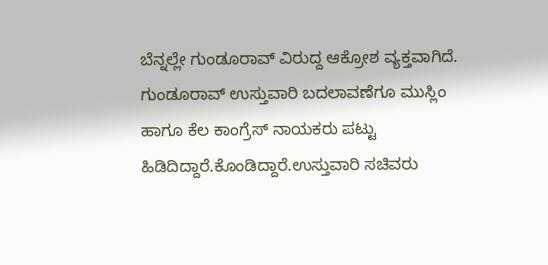ಬೆನ್ನಲ್ಲೇ ಗುಂಡೂರಾವ್ ವಿರುದ್ದ ಆಕ್ರೋಶ ವ್ಯಕ್ತವಾಗಿದೆ. ಗುಂಡೂರಾವ್ ಉಸ್ತುವಾರಿ ಬದಲಾವಣೆಗೂ ಮುಸ್ಲಿಂ ಹಾಗೂ ಕೆಲ ಕಾಂಗ್ರೆಸ್ ನಾಯಕರು ಪಟ್ಟು ಹಿಡಿದಿದ್ದಾರೆ.ಕೊಂಡಿದ್ದಾರೆ.ಉಸ್ತುವಾರಿ ಸಚಿವರು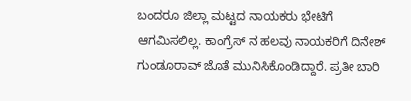ಬಂದರೂ ಜಿಲ್ಲಾ ಮಟ್ಟದ ನಾಯಕರು ಭೇಟಿಗೆ ಆಗಮಿಸಲಿಲ್ಲ. ಕಾಂಗ್ರೆಸ್ ನ ಹಲವು ನಾಯಕರಿಗೆ ದಿನೇಶ್ ಗುಂಡೂರಾವ್ ಜೊತೆ ಮುನಿಸಿಕೊಂಡಿದ್ದಾರೆ. ಪ್ರತೀ ಬಾರಿ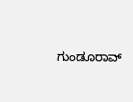ಗುಂಡೂರಾವ್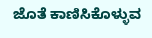ಜೊತೆ ಕಾಣಿಸಿಕೊಳ್ಳುವ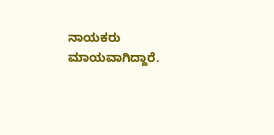ನಾಯಕರು ಮಾಯವಾಗಿದ್ದಾರೆ.